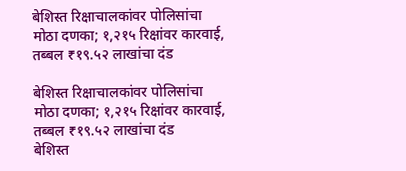बेशिस्त रिक्षाचालकांवर पोलिसांचा मोठा दणका; १,२१५ रिक्षांवर कारवाई, तब्बल ₹१९.५२ लाखांचा दंड

बेशिस्त रिक्षाचालकांवर पोलिसांचा मोठा दणका; १,२१५ रिक्षांवर कारवाई, तब्बल ₹१९.५२ लाखांचा दंड
बेशिस्त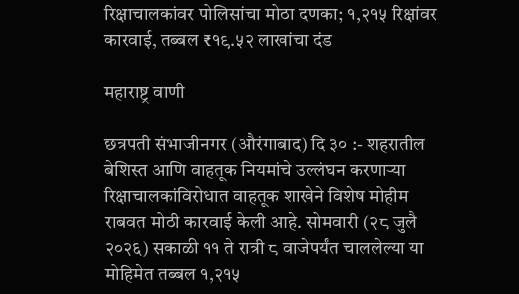रिक्षाचालकांवर पोलिसांचा मोठा दणका; १,२१५ रिक्षांवर कारवाई, तब्बल ₹१९.५२ लाखांचा दंड

महाराष्ट्र वाणी

छत्रपती संभाजीनगर (औरंगाबाद) दि ३० :- शहरातील बेशिस्त आणि वाहतूक नियमांचे उल्लंघन करणाऱ्या रिक्षाचालकांविरोधात वाहतूक शाखेने विशेष मोहीम राबवत मोठी कारवाई केली आहे. सोमवारी (२८ जुलै २०२६) सकाळी ११ ते रात्री ८ वाजेपर्यंत चाललेल्या या मोहिमेत तब्बल १,२१५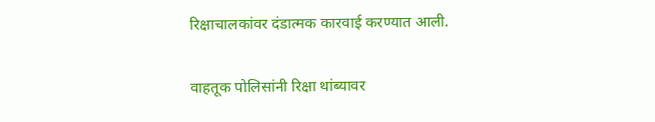रिक्षाचालकांवर दंडात्मक कारवाई करण्यात आली.

वाहतूक पोलिसांनी रिक्षा थांब्यावर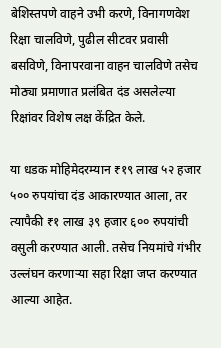बेशिस्तपणे वाहने उभी करणे, विनागणवेश रिक्षा चालविणे, पुढील सीटवर प्रवासी बसविणे, विनापरवाना वाहन चालविणे तसेच मोठ्या प्रमाणात प्रलंबित दंड असलेल्या रिक्षांवर विशेष लक्ष केंद्रित केले.

या धडक मोहिमेदरम्यान ₹१९ लाख ५२ हजार ५०० रुपयांचा दंड आकारण्यात आला, तर त्यापैकी ₹१ लाख ३९ हजार ६०० रुपयांची वसुली करण्यात आली. तसेच नियमांचे गंभीर उल्लंघन करणाऱ्या सहा रिक्षा जप्त करण्यात आल्या आहेत.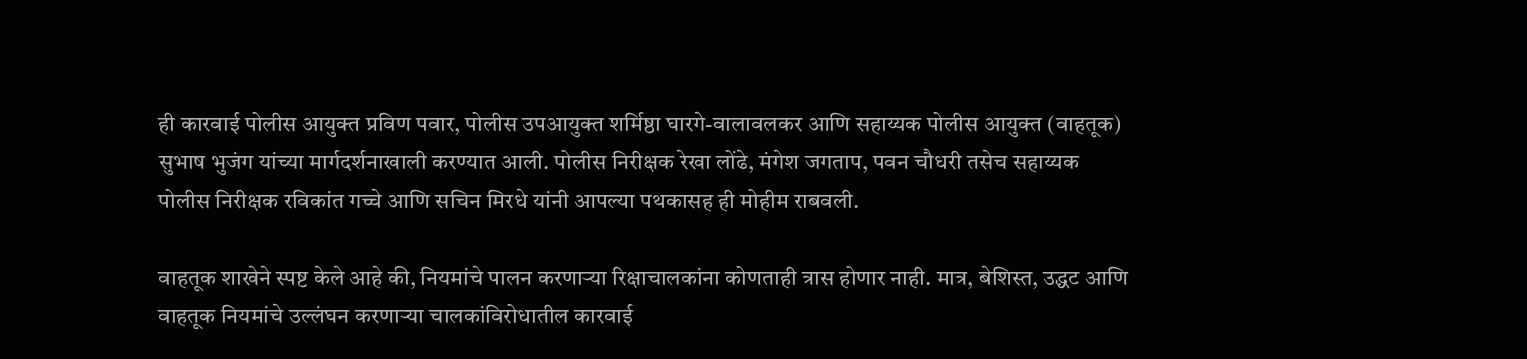ही कारवाई पोलीस आयुक्त प्रविण पवार, पोलीस उपआयुक्त शर्मिष्ठा घारगे-वालावलकर आणि सहाय्यक पोलीस आयुक्त (वाहतूक) सुभाष भुजंग यांच्या मार्गदर्शनाखाली करण्यात आली. पोलीस निरीक्षक रेखा लोंढे, मंगेश जगताप, पवन चौधरी तसेच सहाय्यक पोलीस निरीक्षक रविकांत गच्चे आणि सचिन मिरधे यांनी आपल्या पथकासह ही मोहीम राबवली.

वाहतूक शाखेने स्पष्ट केले आहे की, नियमांचे पालन करणाऱ्या रिक्षाचालकांना कोणताही त्रास होणार नाही. मात्र, बेशिस्त, उद्धट आणि वाहतूक नियमांचे उल्लंघन करणाऱ्या चालकांविरोधातील कारवाई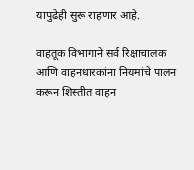यापुढेही सुरू राहणार आहे.

वाहतूक विभागाने सर्व रिक्षाचालक आणि वाहनधारकांना नियमांचे पालन करून शिस्तीत वाहन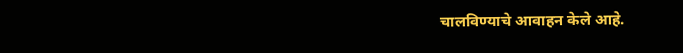चालविण्याचे आवाहन केले आहे.